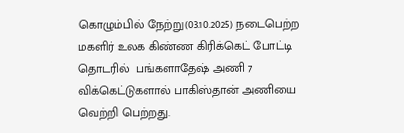கொழும்பில் நேற்று(03.10.2025) நடைபெற்ற மகளிர் உலக கிண்ண கிரிக்கெட் போட்டி தொடரில்  பங்களாதேஷ் அணி 7 விக்கெட்டுகளால் பாகிஸ்தான் அணியை வெற்றி பெற்றது.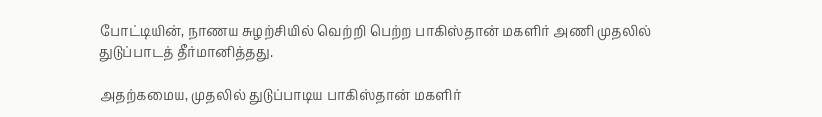போட்டியின், நாணய சுழற்சியில் வெற்றி பெற்ற பாகிஸ்தான் மகளிர் அணி முதலில் துடுப்பாடத் தீர்மானித்தது.

அதற்கமைய, முதலில் துடுப்பாடிய பாகிஸ்தான் மகளிர்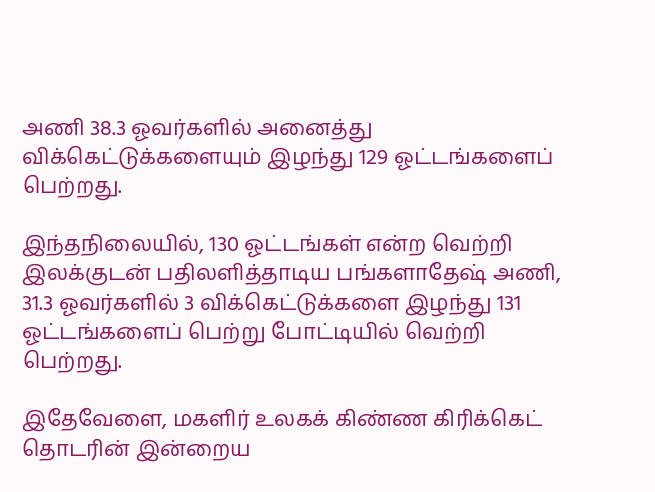அணி 38.3 ஓவர்களில் அனைத்து விக்கெட்டுக்களையும் இழந்து 129 ஓட்டங்களைப் பெற்றது.

இந்தநிலையில், 130 ஓட்டங்கள் என்ற வெற்றி இலக்குடன் பதிலளித்தாடிய பங்களாதேஷ் அணி, 31.3 ஓவர்களில் 3 விக்கெட்டுக்களை இழந்து 131 ஓட்டங்களைப் பெற்று போட்டியில் வெற்றி பெற்றது.

இதேவேளை, மகளிர் உலகக் கிண்ண கிரிக்கெட் தொடரின் இன்றைய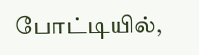போட்டியில்,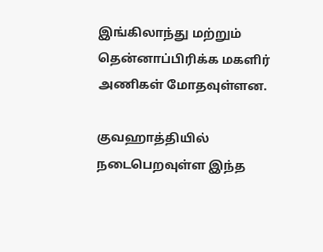இங்கிலாந்து மற்றும் தென்னாப்பிரிக்க மகளிர் அணிகள் மோதவுள்ளன.

குவஹாத்தியில் நடைபெறவுள்ள இந்த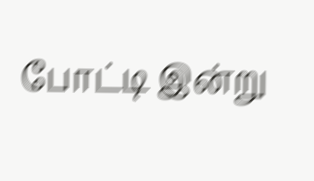போட்டி இன்று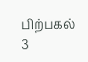பிற்பகல் 3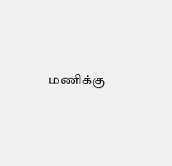மணிக்கு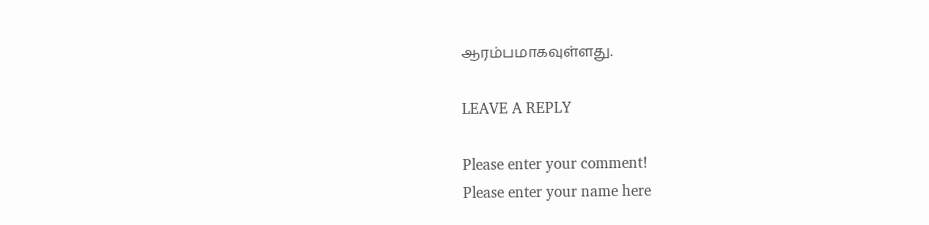ஆரம்பமாகவுள்ளது.

LEAVE A REPLY

Please enter your comment!
Please enter your name here